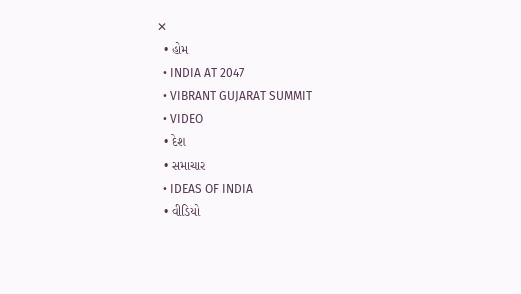✕
  • હોમ
  • INDIA AT 2047
  • VIBRANT GUJARAT SUMMIT
  • VIDEO
  • દેશ
  • સમાચાર
  • IDEAS OF INDIA
  • વીડિયો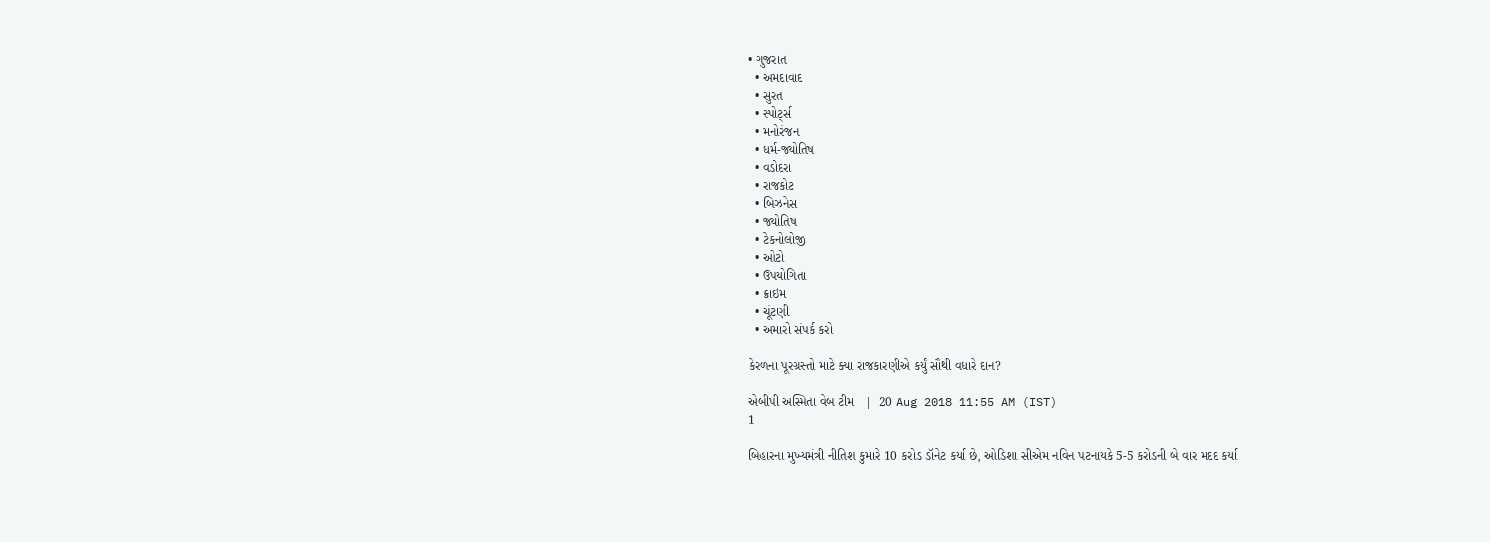• ગુજરાત
  • અમદાવાદ
  • સુરત
  • સ્પોર્ટ્સ
  • મનોરંજન
  • ધર્મ-જ્યોતિષ
  • વડોદરા
  • રાજકોટ
  • બિઝનેસ
  • જ્યોતિષ
  • ટેકનોલોજી
  • ઓટો
  • ઉપયોગિતા
  • ક્રાઇમ
  • ચૂંટણી
  • અમારો સંપર્ક કરો

કેરળના પૂરગ્રસ્તો માટે ક્યા રાજકારણીએ કર્યું સૌથી વધારે દાન?

એબીપી અસ્મિતા વેબ ટીમ   |  20 Aug 2018 11:55 AM (IST)
1

બિહારના મુખ્યમંત્રી નીતિશ કુમારે 10 કરોડ ડૉનેટ કર્યા છે, ઓડિશા સીએમ નવિન પટનાયકે 5-5 કરોડની બે વાર મદદ કર્યા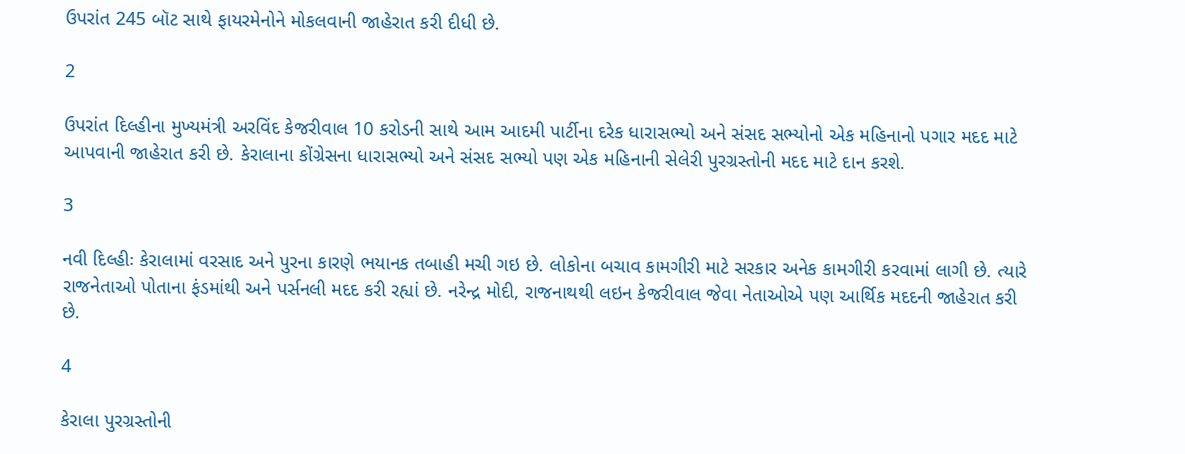ઉપરાંત 245 બૉટ સાથે ફાયરમેનોને મોકલવાની જાહેરાત કરી દીધી છે.

2

ઉપરાંત દિલ્હીના મુખ્યમંત્રી અરવિંદ કેજરીવાલ 10 કરોડની સાથે આમ આદમી પાર્ટીના દરેક ધારાસભ્યો અને સંસદ સભ્યોનો એક મહિનાનો પગાર મદદ માટે આપવાની જાહેરાત કરી છે. કેરાલાના કોંગ્રેસના ધારાસભ્યો અને સંસદ સભ્યો પણ એક મહિનાની સેલેરી પુરગ્રસ્તોની મદદ માટે દાન કરશે.

3

નવી દિલ્હીઃ કેરાલામાં વરસાદ અને પુરના કારણે ભયાનક તબાહી મચી ગઇ છે. લોકોના બચાવ કામગીરી માટે સરકાર અનેક કામગીરી કરવામાં લાગી છે. ત્યારે રાજનેતાઓ પોતાના ફંડમાંથી અને પર્સનલી મદદ કરી રહ્યાં છે. નરેન્દ્ર મોદી, રાજનાથથી લઇન કેજરીવાલ જેવા નેતાઓએ પણ આર્થિક મદદની જાહેરાત કરી છે.

4

કેરાલા પુરગ્રસ્તોની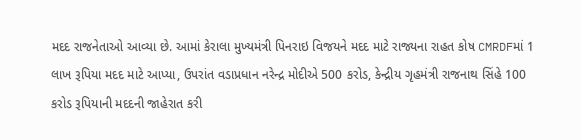મદદ રાજનેતાઓ આવ્યા છે. આમાં કેરાલા મુખ્યમંત્રી પિનરાઇ વિજયને મદદ માટે રાજ્યના રાહત કોષ CMRDFમાં 1 લાખ રૂપિયા મદદ માટે આપ્યા, ઉપરાંત વડાપ્રધાન નરેન્દ્ર મોદીએ 500 કરોડ, કેન્દ્રીય ગૃહમંત્રી રાજનાથ સિંહે 100 કરોડ રૂપિયાની મદદની જાહેરાત કરી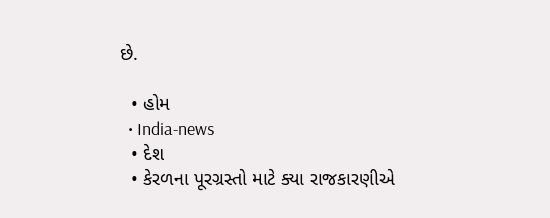છે.

  • હોમ
  • India-news
  • દેશ
  • કેરળના પૂરગ્રસ્તો માટે ક્યા રાજકારણીએ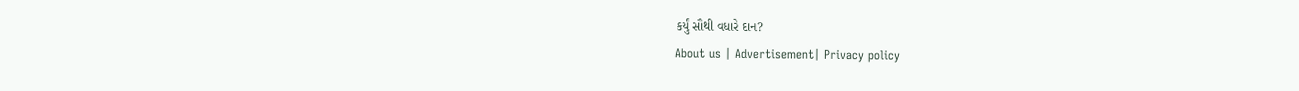કર્યું સૌથી વધારે દાન?
About us | Advertisement| Privacy policy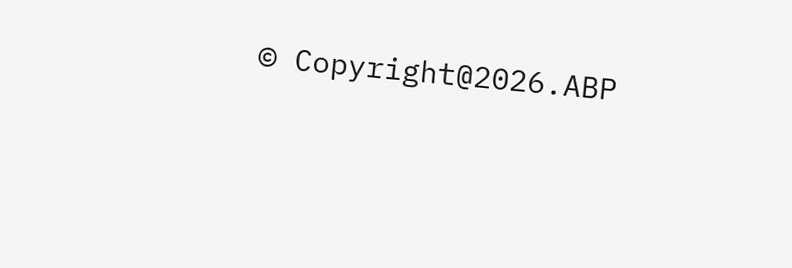© Copyright@2026.ABP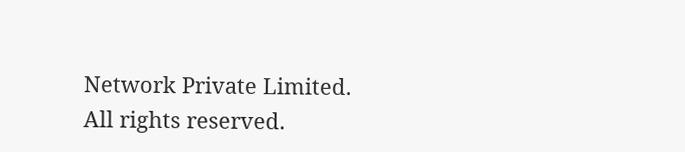Network Private Limited. All rights reserved.